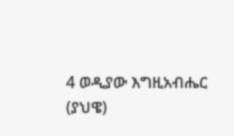4 ወዲያው እግዚአብሔር (ያህዌ)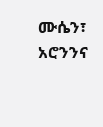ሙሴን፣ አሮንንና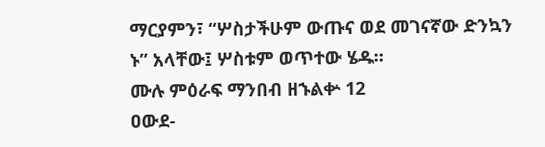ማርያምን፣ “ሦስታችሁም ውጡና ወደ መገናኛው ድንኳን ኑ” አላቸው፤ ሦስቱም ወጥተው ሄዱ።
ሙሉ ምዕራፍ ማንበብ ዘኁልቍ 12
ዐውደ-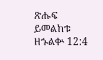ጽሑፍ ይመልከቱ ዘኁልቍ 12:4